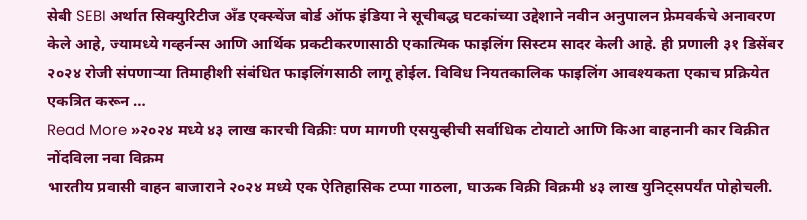सेबी SEBI अर्थात सिक्युरिटीज अँड एक्स्चेंज बोर्ड ऑफ इंडिया ने सूचीबद्ध घटकांच्या उद्देशाने नवीन अनुपालन फ्रेमवर्कचे अनावरण केले आहे, ज्यामध्ये गव्हर्नन्स आणि आर्थिक प्रकटीकरणासाठी एकात्मिक फाइलिंग सिस्टम सादर केली आहे. ही प्रणाली ३१ डिसेंबर २०२४ रोजी संपणाऱ्या तिमाहीशी संबंधित फाइलिंगसाठी लागू होईल. विविध नियतकालिक फाइलिंग आवश्यकता एकाच प्रक्रियेत एकत्रित करून …
Read More »२०२४ मध्ये ४३ लाख कारची विक्रीः पण मागणी एसयुव्हीची सर्वाधिक टोयाटो आणि किआ वाहनानी कार विक्रीत नोंदविला नवा विक्रम
भारतीय प्रवासी वाहन बाजाराने २०२४ मध्ये एक ऐतिहासिक टप्पा गाठला, घाऊक विक्री विक्रमी ४३ लाख युनिट्सपर्यंत पोहोचली.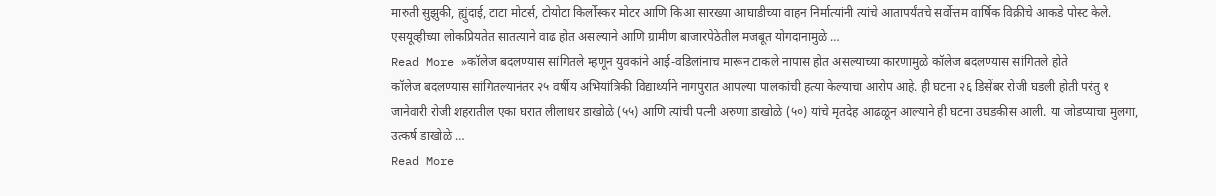मारुती सुझुकी, ह्युंदाई, टाटा मोटर्स, टोयोटा किर्लोस्कर मोटर आणि किआ सारख्या आघाडीच्या वाहन निर्मात्यांनी त्यांचे आतापर्यंतचे सर्वोत्तम वार्षिक विक्रीचे आकडे पोस्ट केले. एसयूव्हीच्या लोकप्रियतेत सातत्याने वाढ होत असल्याने आणि ग्रामीण बाजारपेठेतील मजबूत योगदानामुळे …
Read More »कॉलेज बदलण्यास सांगितले म्हणून युवकांने आई-वडिलांनाच मारून टाकले नापास होत असल्याच्या कारणामुळे कॉलेज बदलण्यास सांगितले होते
कॉलेज बदलण्यास सांगितल्यानंतर २५ वर्षीय अभियांत्रिकी विद्यार्थ्याने नागपुरात आपल्या पालकांची हत्या केल्याचा आरोप आहे. ही घटना २६ डिसेंबर रोजी घडली होती परंतु १ जानेवारी रोजी शहरातील एका घरात लीलाधर डाखोळे (५५) आणि त्यांची पत्नी अरुणा डाखोळे (५०) यांचे मृतदेह आढळून आल्याने ही घटना उघडकीस आली. या जोडप्याचा मुलगा, उत्कर्ष डाखोळे …
Read More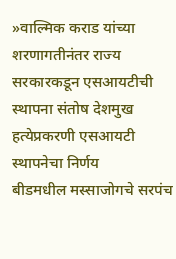»वाल्मिक कराड यांच्या शरणागतीनंतर राज्य सरकारकडून एसआयटीची स्थापना संतोष देशमुख हत्येप्रकरणी एसआयटी स्थापनेचा निर्णय
बीडमधील मस्साजोगचे सरपंच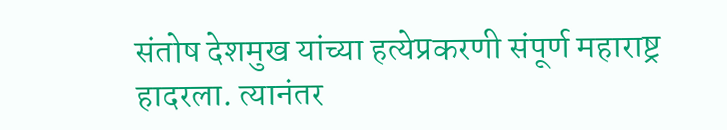संतोष देशमुख यांच्या हत्येप्रकरणी संपूर्ण महाराष्ट्र हादरला. त्यानंतर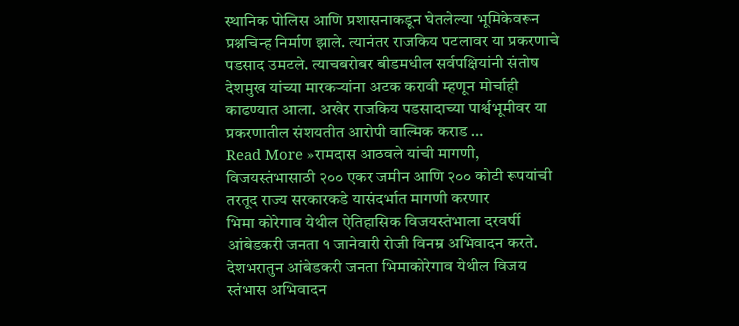स्थानिक पोलिस आणि प्रशासनाकडून घेतलेल्या भूमिकेवरून प्रश्नचिन्ह निर्माण झाले. त्यानंतर राजकिय पटलावर या प्रकरणाचे पडसाद उमटले. त्याचबरोबर बीडमधील सर्वपक्षियांनी संतोष देशमुख यांच्या मारकऱ्यांना अटक करावी म्हणून मोर्चाही काढण्यात आला. अखेर राजकिय पडसादाच्या पार्श्वभूमीवर या प्रकरणातील संशयतीत आरोपी वाल्मिक कराड …
Read More »रामदास आठवले यांची मागणी, विजयस्तंभासाठी २०० एकर जमीन आणि २०० कोटी रूपयांची तरतूद राज्य सरकारकडे यासंदर्भात मागणी करणार
भिमा कोरेगाव येथील ऐतिहासिक विजयस्तंभाला दरवर्षी आंबेडकरी जनता १ जानेवारी रोजी विनम्र अभिवादन करते. देशभरातुन आंबेडकरी जनता भिमाकोरेगाव येथील विजय स्तंभास अभिवादन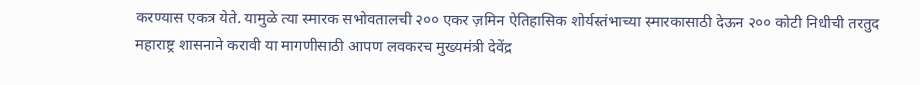करण्यास एकत्र येते. यामुळे त्या स्मारक सभोवतालची २०० एकर ज़मिन ऐतिहासिक शोर्यस्तंभाच्या स्मारकासाठी देऊन २०० कोटी निधीची तरतुद महाराष्ट्र शासनाने करावी या मागणीसाठी आपण लवकरच मुख्यमंत्री देवेंद्र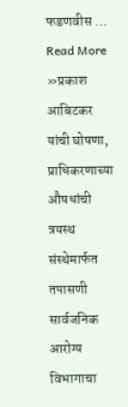फडणवीस …
Read More »प्रकाश आबिटकर यांची घोषणा, प्राधिकरणाच्या औषधांची त्रयस्थ संस्थेमार्फत तपासणी सार्वजनिक आरोग्य विभागाचा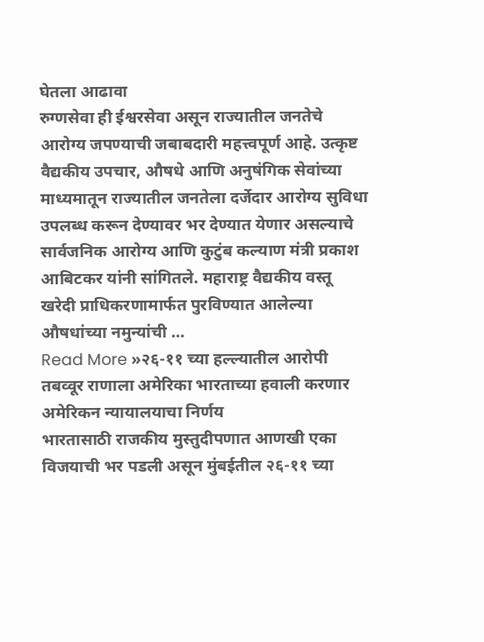घेतला आढावा
रुग्णसेवा ही ईश्वरसेवा असून राज्यातील जनतेचे आरोग्य जपण्याची जबाबदारी महत्त्वपूर्ण आहे. उत्कृष्ट वैद्यकीय उपचार, औषधे आणि अनुषंगिक सेवांच्या माध्यमातून राज्यातील जनतेला दर्जेदार आरोग्य सुविधा उपलब्ध करून देण्यावर भर देण्यात येणार असल्याचे सार्वजनिक आरोग्य आणि कुटुंब कल्याण मंत्री प्रकाश आबिटकर यांनी सांगितले. महाराष्ट्र वैद्यकीय वस्तू खरेदी प्राधिकरणामार्फत पुरविण्यात आलेल्या औषधांच्या नमुन्यांची …
Read More »२६-११ च्या हल्ल्यातील आरोपी तबव्वूर राणाला अमेरिका भारताच्या हवाली करणार अमेरिकन न्यायालयाचा निर्णय
भारतासाठी राजकीय मुस्तुदीपणात आणखी एका विजयाची भर पडली असून मुंबईतील २६-११ च्या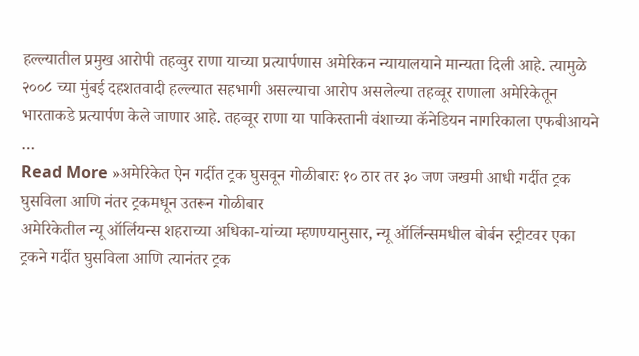हल्ल्यातील प्रमुख आरोपी तहव्वुर राणा याच्या प्रत्यार्पणास अमेरिकन न्यायालयाने मान्यता दिली आहे. त्यामुळे २००८ च्या मुंबई दहशतवादी हल्ल्यात सहभागी असल्याचा आरोप असलेल्या तहव्वूर राणाला अमेरिकेतून भारताकडे प्रत्यार्पण केले जाणार आहे. तहव्वूर राणा या पाकिस्तानी वंशाच्या कॅनेडियन नागरिकाला एफबीआयने …
Read More »अमेरिकेत ऐन गर्दीत ट्रक घुसवून गोळीबारः १० ठार तर ३० जण जखमी आधी गर्दीत ट्रक घुसविला आणि नंतर ट्रकमधून उतरून गोळीबार
अमेरिकेतील न्यू ऑर्लियन्स शहराच्या अधिका-यांच्या म्हणण्यानुसार, न्यू ऑर्लिन्समधील बोर्बन स्ट्रीटवर एका ट्रकने गर्दीत घुसविला आणि त्यानंतर ट्रक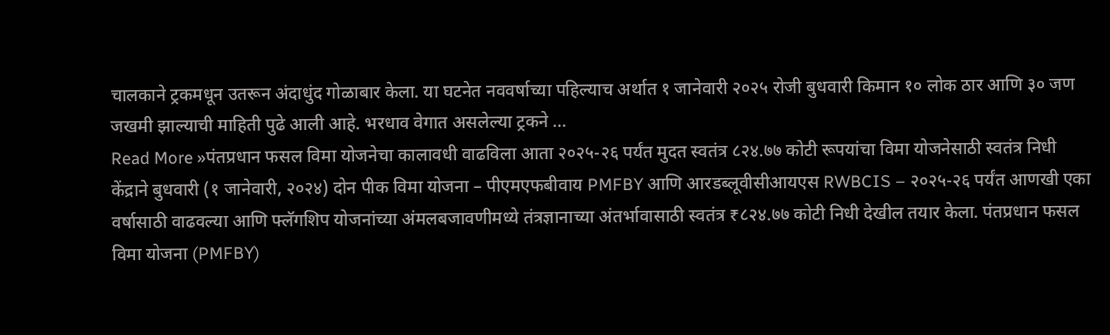चालकाने ट्रकमधून उतरून अंदाधुंद गोळाबार केला. या घटनेत नववर्षाच्या पहिल्याच अर्थात १ जानेवारी २०२५ रोजी बुधवारी किमान १० लोक ठार आणि ३० जण जखमी झाल्याची माहिती पुढे आली आहे. भरधाव वेगात असलेल्या ट्रकने …
Read More »पंतप्रधान फसल विमा योजनेचा कालावधी वाढविला आता २०२५-२६ पर्यंत मुदत स्वतंत्र ८२४.७७ कोटी रूपयांचा विमा योजनेसाठी स्वतंत्र निधी
केंद्राने बुधवारी (१ जानेवारी, २०२४) दोन पीक विमा योजना – पीएमएफबीवाय PMFBY आणि आरडब्लूवीसीआयएस RWBCIS – २०२५-२६ पर्यंत आणखी एका वर्षासाठी वाढवल्या आणि फ्लॅगशिप योजनांच्या अंमलबजावणीमध्ये तंत्रज्ञानाच्या अंतर्भावासाठी स्वतंत्र ₹८२४.७७ कोटी निधी देखील तयार केला. पंतप्रधान फसल विमा योजना (PMFBY)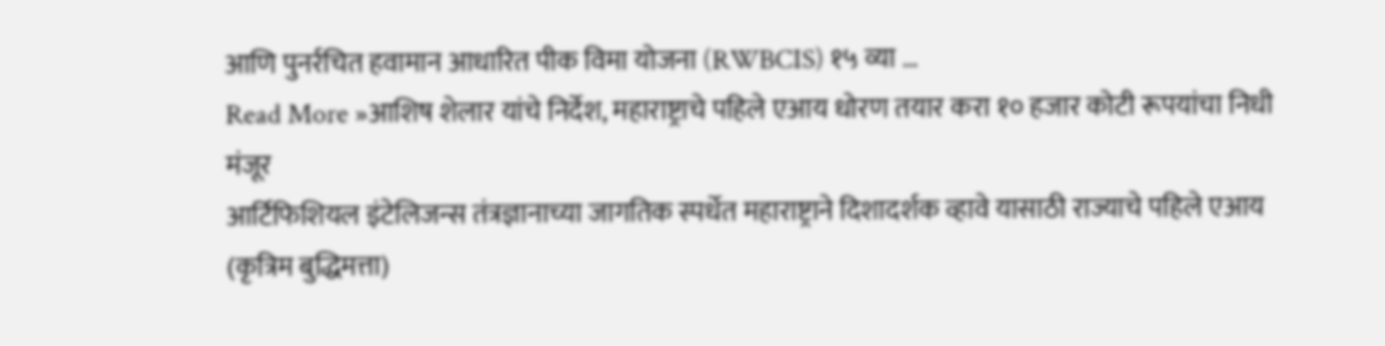आणि पुनर्रचित हवामान आधारित पीक विमा योजना (RWBCIS) १५ व्या …
Read More »आशिष शेलार यांचे निर्देश, महाराष्ट्राचे पहिले एआय धोरण तयार करा १० हजार कोटी रूपयांचा निधी मंजूर
आर्टिफिशियल इंटेलिजन्स तंत्रज्ञानाच्या जागतिक स्पर्धेत महाराष्ट्राने दिशादर्शक व्हावे यासाठी राज्याचे पहिले एआय (कृत्रिम बुद्धिमत्ता)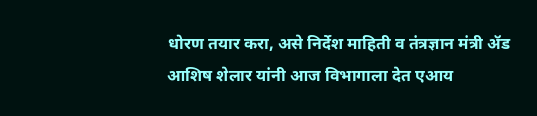धोरण तयार करा, असे निर्देश माहिती व तंत्रज्ञान मंत्री ॲड आशिष शेलार यांनी आज विभागाला देत एआय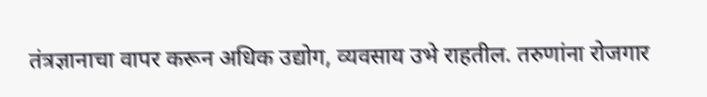तंत्रज्ञानाचा वापर करून अधिक उद्योग, व्यवसाय उभे राहतील. तरुणांना रोजगार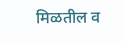मिळतील व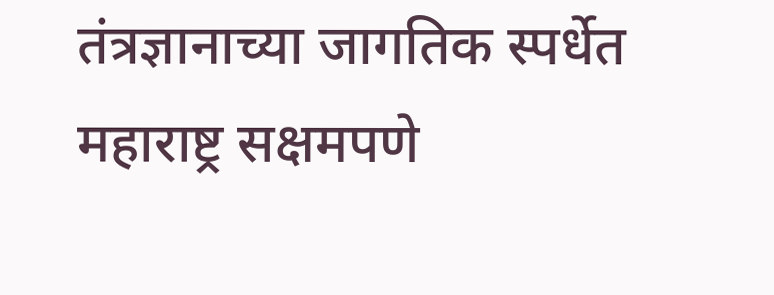तंत्रज्ञानाच्या जागतिक स्पर्धेत महाराष्ट्र सक्षमपणे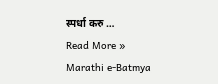स्पर्धा करु …
Read More »
Marathi e-Batmya